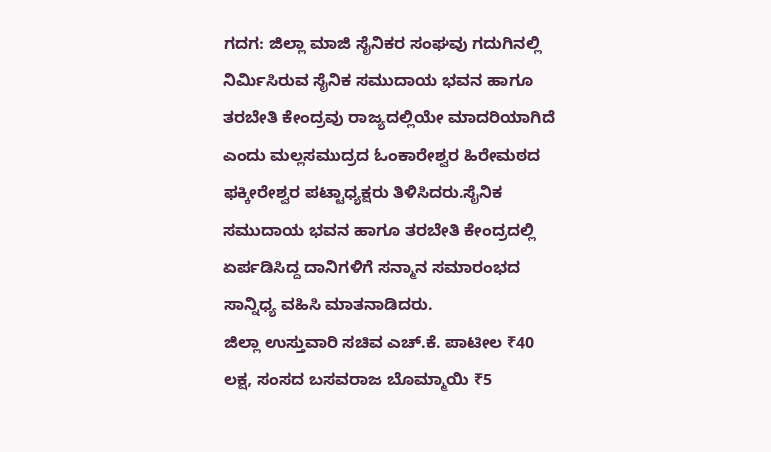ಗದಗ: ಜಿಲ್ಲಾ ಮಾಜಿ ಸೈನಿಕರ ಸಂಘವು ಗದುಗಿನಲ್ಲಿ ನಿರ್ಮಿಸಿರುವ ಸೈನಿಕ ಸಮುದಾಯ ಭವನ ಹಾಗೂ ತರಬೇತಿ ಕೇಂದ್ರವು ರಾಜ್ಯದಲ್ಲಿಯೇ ಮಾದರಿಯಾಗಿದೆ ಎಂದು ಮಲ್ಲಸಮುದ್ರದ ಓಂಕಾರೇಶ್ವರ ಹಿರೇಮಠದ ಫಕ್ಕೀರೇಶ್ವರ ಪಟ್ಟಾಧ್ಯಕ್ಷರು ತಿಳಿಸಿದರು.ಸೈನಿಕ ಸಮುದಾಯ ಭವನ ಹಾಗೂ ತರಬೇತಿ ಕೇಂದ್ರದಲ್ಲಿ ಏರ್ಪಡಿಸಿದ್ದ ದಾನಿಗಳಿಗೆ ಸನ್ಮಾನ ಸಮಾರಂಭದ ಸಾನ್ನಿಧ್ಯ ವಹಿಸಿ ಮಾತನಾಡಿದರು.
ಜಿಲ್ಲಾ ಉಸ್ತುವಾರಿ ಸಚಿವ ಎಚ್.ಕೆ. ಪಾಟೀಲ ₹40 ಲಕ್ಷ, ಸಂಸದ ಬಸವರಾಜ ಬೊಮ್ಮಾಯಿ ₹5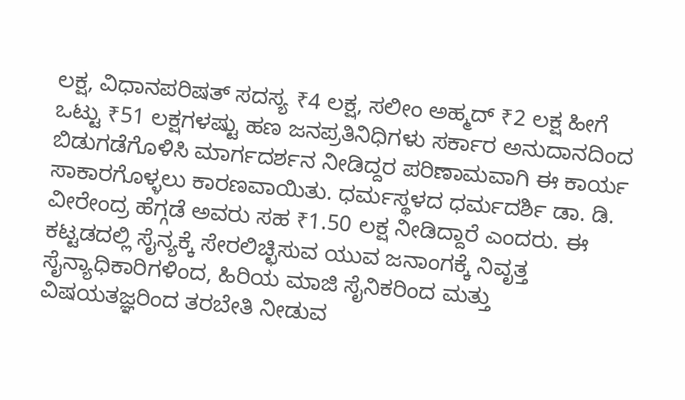ಲಕ್ಷ, ವಿಧಾನಪರಿಷತ್ ಸದಸ್ಯ ₹4 ಲಕ್ಷ, ಸಲೀಂ ಅಹ್ಮದ್ ₹2 ಲಕ್ಷ ಹೀಗೆ ಒಟ್ಟು ₹51 ಲಕ್ಷಗಳಷ್ಟು ಹಣ ಜನಪ್ರತಿನಿಧಿಗಳು ಸರ್ಕಾರ ಅನುದಾನದಿಂದ ಬಿಡುಗಡೆಗೊಳಿಸಿ ಮಾರ್ಗದರ್ಶನ ನೀಡಿದ್ದರ ಪರಿಣಾಮವಾಗಿ ಈ ಕಾರ್ಯ ಸಾಕಾರಗೊಳ್ಳಲು ಕಾರಣವಾಯಿತು. ಧರ್ಮಸ್ಥಳದ ಧರ್ಮದರ್ಶಿ ಡಾ. ಡಿ. ವೀರೇಂದ್ರ ಹೆಗ್ಗಡೆ ಅವರು ಸಹ ₹1.50 ಲಕ್ಷ ನೀಡಿದ್ದಾರೆ ಎಂದರು. ಈ ಕಟ್ಟಡದಲ್ಲಿ ಸೈನ್ಯಕ್ಕೆ ಸೇರಲಿಚ್ಛಿಸುವ ಯುವ ಜನಾಂಗಕ್ಕೆ ನಿವೃತ್ತ ಸೈನ್ಯಾಧಿಕಾರಿಗಳಿಂದ, ಹಿರಿಯ ಮಾಜಿ ಸೈನಿಕರಿಂದ ಮತ್ತು ವಿಷಯತಜ್ಞರಿಂದ ತರಬೇತಿ ನೀಡುವ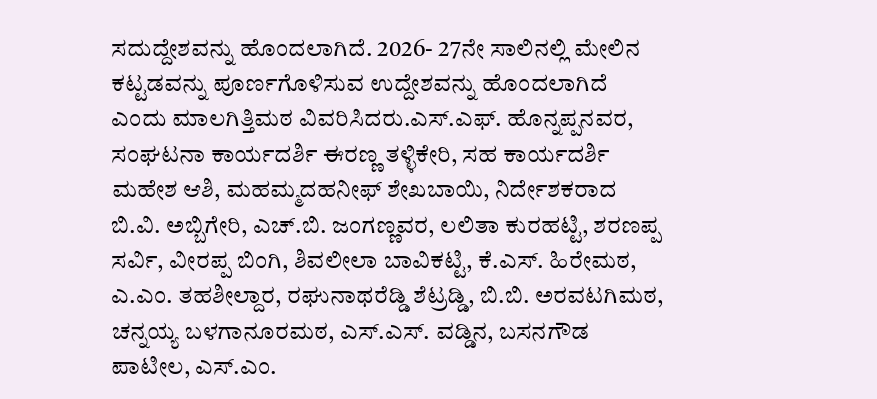ಸದುದ್ದೇಶವನ್ನು ಹೊಂದಲಾಗಿದೆ. 2026- 27ನೇ ಸಾಲಿನಲ್ಲಿ ಮೇಲಿನ ಕಟ್ಟಡವನ್ನು ಪೂರ್ಣಗೊಳಿಸುವ ಉದ್ದೇಶವನ್ನು ಹೊಂದಲಾಗಿದೆ ಎಂದು ಮಾಲಗಿತ್ತಿಮಠ ವಿವರಿಸಿದರು.ಎಸ್.ಎಫ್. ಹೊನ್ನಪ್ಪನವರ, ಸಂಘಟನಾ ಕಾರ್ಯದರ್ಶಿ ಈರಣ್ಣ ತಳ್ಳಿಕೇರಿ, ಸಹ ಕಾರ್ಯದರ್ಶಿ ಮಹೇಶ ಆಶಿ, ಮಹಮ್ಮದಹನೀಫ್ ಶೇಖಬಾಯಿ, ನಿರ್ದೇಶಕರಾದ ಬಿ.ವಿ. ಅಬ್ಬಿಗೇರಿ, ಎಚ್.ಬಿ. ಜಂಗಣ್ಣವರ, ಲಲಿತಾ ಕುರಹಟ್ಟಿ, ಶರಣಪ್ಪ ಸರ್ವಿ, ವೀರಪ್ಪ ಬಿಂಗಿ, ಶಿವಲೀಲಾ ಬಾವಿಕಟ್ಟಿ, ಕೆ.ಎಸ್. ಹಿರೇಮಠ, ಎ.ಎಂ. ತಹಶೀಲ್ದಾರ, ರಘುನಾಥರೆಡ್ಡಿ ಶೆಟ್ರಡ್ಡಿ, ಬಿ.ಬಿ. ಅರವಟಗಿಮಠ, ಚನ್ನಯ್ಯ ಬಳಗಾನೂರಮಠ, ಎಸ್.ಎಸ್. ವಡ್ಡಿನ, ಬಸನಗೌಡ ಪಾಟೀಲ, ಎಸ್.ಎಂ.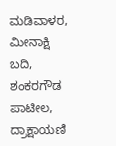ಮಡಿವಾಳರ, ಮೀನಾಕ್ಷಿ ಬದಿ, ಶಂಕರಗೌಡ ಪಾಟೀಲ, ದ್ರಾಕ್ಷಾಯಣಿ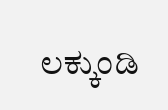ಲಕ್ಕುಂಡಿ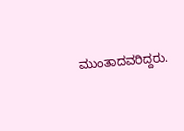ಮುಂತಾದವರಿದ್ದರು.